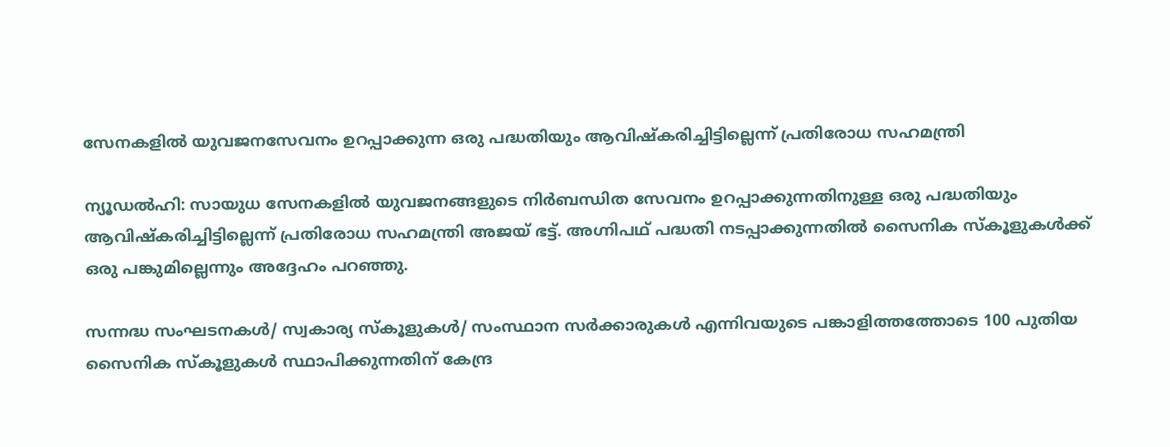സേനകളില്‍ യുവജനസേവനം ഉറപ്പാക്കുന്ന ഒരു പദ്ധതിയും ആവിഷ്‌കരിച്ചിട്ടില്ലെന്ന് പ്രതിരോധ സഹമന്ത്രി

ന്യൂഡല്‍ഹി: സായുധ സേനകളില്‍ യുവജനങ്ങളുടെ നിര്‍ബന്ധിത സേവനം ഉറപ്പാക്കുന്നതിനുള്ള ഒരു പദ്ധതിയും ആവിഷ്‌കരിച്ചിട്ടില്ലെന്ന് പ്രതിരോധ സഹമന്ത്രി അജയ് ഭട്ട്. അഗ്നിപഥ് പദ്ധതി നടപ്പാക്കുന്നതില്‍ സൈനിക സ്‌കൂളുകള്‍ക്ക് ഒരു പങ്കുമില്ലെന്നും അദ്ദേഹം പറഞ്ഞു.

സന്നദ്ധ സംഘടനകള്‍/ സ്വകാര്യ സ്‌കൂളുകള്‍/ സംസ്ഥാന സര്‍ക്കാരുകള്‍ എന്നിവയുടെ പങ്കാളിത്തത്തോടെ 100 പുതിയ സൈനിക സ്‌കൂളുകള്‍ സ്ഥാപിക്കുന്നതിന് കേന്ദ്ര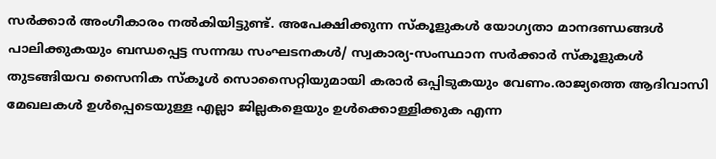സര്‍ക്കാര്‍ അംഗീകാരം നല്‍കിയിട്ടുണ്ട്. അപേക്ഷിക്കുന്ന സ്‌കൂളുകള്‍ യോഗ്യതാ മാനദണ്ഡങ്ങള്‍ പാലിക്കുകയും ബന്ധപ്പെട്ട സന്നദ്ധ സംഘടനകള്‍/ സ്വകാര്യ-സംസ്ഥാന സര്‍ക്കാര്‍ സ്‌കൂളുകള്‍ തുടങ്ങിയവ സൈനിക സ്‌കൂള്‍ സൊസൈറ്റിയുമായി കരാര്‍ ഒപ്പിടുകയും വേണം.രാജ്യത്തെ ആദിവാസി മേഖലകള്‍ ഉള്‍പ്പെടെയുള്ള എല്ലാ ജില്ലകളെയും ഉള്‍ക്കൊള്ളിക്കുക എന്ന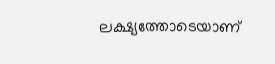ലക്ഷ്യത്തോടെയാണ്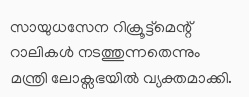സായുധസേന റിക്രൂട്ട്മെന്റ് റാലികള്‍ നടത്തുന്നതെന്നും മന്ത്രി ലോക്സഭയില്‍ വ്യക്തമാക്കി.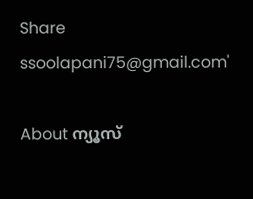Share
ssoolapani75@gmail.com'

About ന്യൂസ്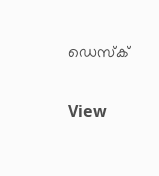ഡെസ്ക്

View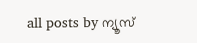all posts by ന്യൂസ്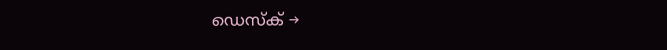ഡെസ്ക് →